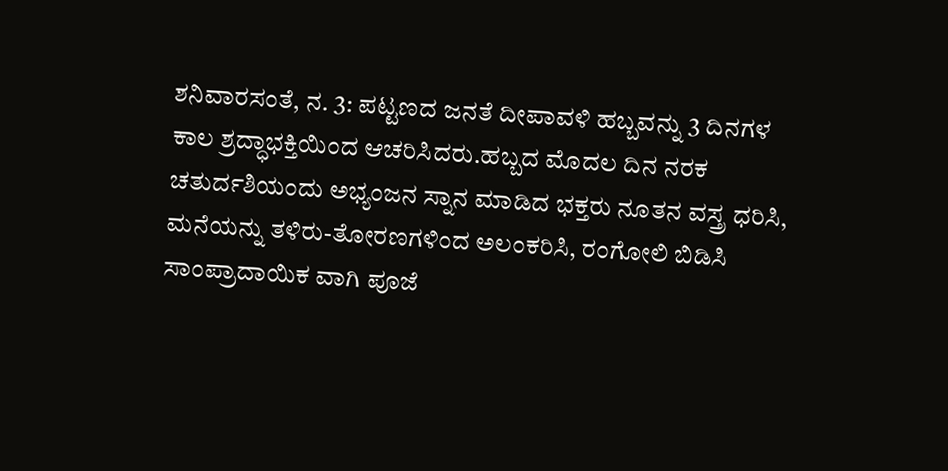ಶನಿವಾರಸಂತೆ, ನ. 3: ಪಟ್ಟಣದ ಜನತೆ ದೀಪಾವಳಿ ಹಬ್ಬವನ್ನು 3 ದಿನಗಳ ಕಾಲ ಶ್ರದ್ಧಾಭಕ್ತಿಯಿಂದ ಆಚರಿಸಿದರು.ಹಬ್ಬದ ಮೊದಲ ದಿನ ನರಕ ಚತುರ್ದಶಿಯಂದು ಅಭ್ಯಂಜನ ಸ್ನಾನ ಮಾಡಿದ ಭಕ್ತರು ನೂತನ ವಸ್ತ್ರ ಧರಿಸಿ, ಮನೆಯನ್ನು ತಳಿರು-ತೋರಣಗಳಿಂದ ಅಲಂಕರಿಸಿ, ರಂಗೋಲಿ ಬಿಡಿಸಿ ಸಾಂಪ್ರಾದಾಯಿಕ ವಾಗಿ ಪೂಜೆ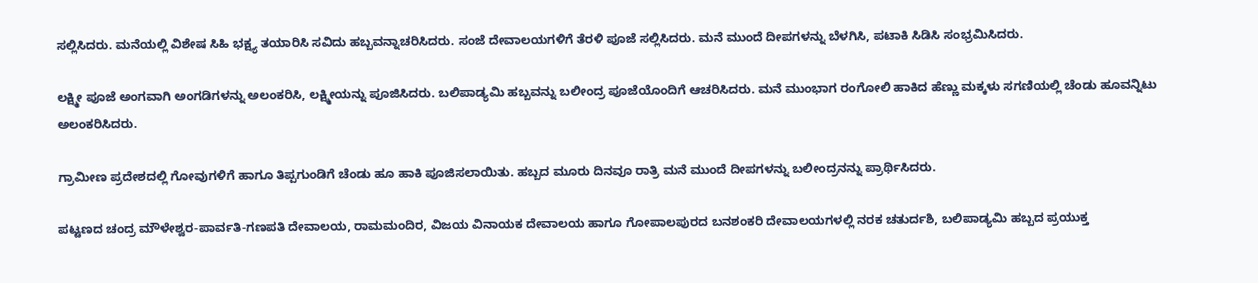ಸಲ್ಲಿಸಿದರು. ಮನೆಯಲ್ಲಿ ವಿಶೇಷ ಸಿಹಿ ಭಕ್ಷ್ಯ ತಯಾರಿಸಿ ಸವಿದು ಹಬ್ಬವನ್ನಾಚರಿಸಿದರು. ಸಂಜೆ ದೇವಾಲಯಗಳಿಗೆ ತೆರಳಿ ಪೂಜೆ ಸಲ್ಲಿಸಿದರು. ಮನೆ ಮುಂದೆ ದೀಪಗಳನ್ನು ಬೆಳಗಿಸಿ, ಪಟಾಕಿ ಸಿಡಿಸಿ ಸಂಭ್ರಮಿಸಿದರು.

ಲಕ್ಷ್ಮೀ ಪೂಜೆ ಅಂಗವಾಗಿ ಅಂಗಡಿಗಳನ್ನು ಅಲಂಕರಿಸಿ, ಲಕ್ಷ್ಮೀಯನ್ನು ಪೂಜಿಸಿದರು. ಬಲಿಪಾಡ್ಯಮಿ ಹಬ್ಬವನ್ನು ಬಲೀಂದ್ರ ಪೂಜೆಯೊಂದಿಗೆ ಆಚರಿಸಿದರು. ಮನೆ ಮುಂಭಾಗ ರಂಗೋಲಿ ಹಾಕಿದ ಹೆಣ್ಣು ಮಕ್ಕಳು ಸಗಣಿಯಲ್ಲಿ ಚೆಂಡು ಹೂವನ್ನಿಟು ಅಲಂಕರಿಸಿದರು.

ಗ್ರಾಮೀಣ ಪ್ರದೇಶದಲ್ಲಿ ಗೋವುಗಳಿಗೆ ಹಾಗೂ ತಿಪ್ಪಗುಂಡಿಗೆ ಚೆಂಡು ಹೂ ಹಾಕಿ ಪೂಜಿಸಲಾಯಿತು. ಹಬ್ಬದ ಮೂರು ದಿನವೂ ರಾತ್ರಿ ಮನೆ ಮುಂದೆ ದೀಪಗಳನ್ನು ಬಲೀಂದ್ರನನ್ನು ಪ್ರಾರ್ಥಿಸಿದರು.

ಪಟ್ಟಣದ ಚಂದ್ರ ಮೌಳೇಶ್ವರ-ಪಾರ್ವತಿ-ಗಣಪತಿ ದೇವಾಲಯ, ರಾಮಮಂದಿರ, ವಿಜಯ ವಿನಾಯಕ ದೇವಾಲಯ ಹಾಗೂ ಗೋಪಾಲಪುರದ ಬನಶಂಕರಿ ದೇವಾಲಯಗಳಲ್ಲಿ ನರಕ ಚತುರ್ದಶಿ, ಬಲಿಪಾಡ್ಯಮಿ ಹಬ್ಬದ ಪ್ರಯುಕ್ತ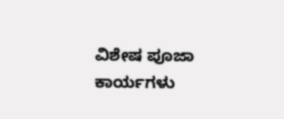ವಿಶೇಷ ಪೂಜಾ ಕಾರ್ಯಗಳು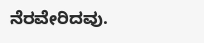ನೆರವೇರಿದವು.